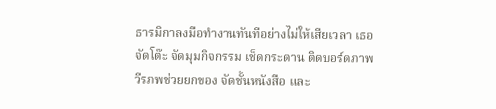ธารมิกาลงมือทำงานทันทีอย่างไม่ให้เสียเวลา เธอจัดโต๊ะ จัดมุมกิจกรรม เช็ดกระดาน ติดบอร์ดภาพ วีรภพช่วยยกของ จัดชั้นหนังสือ และ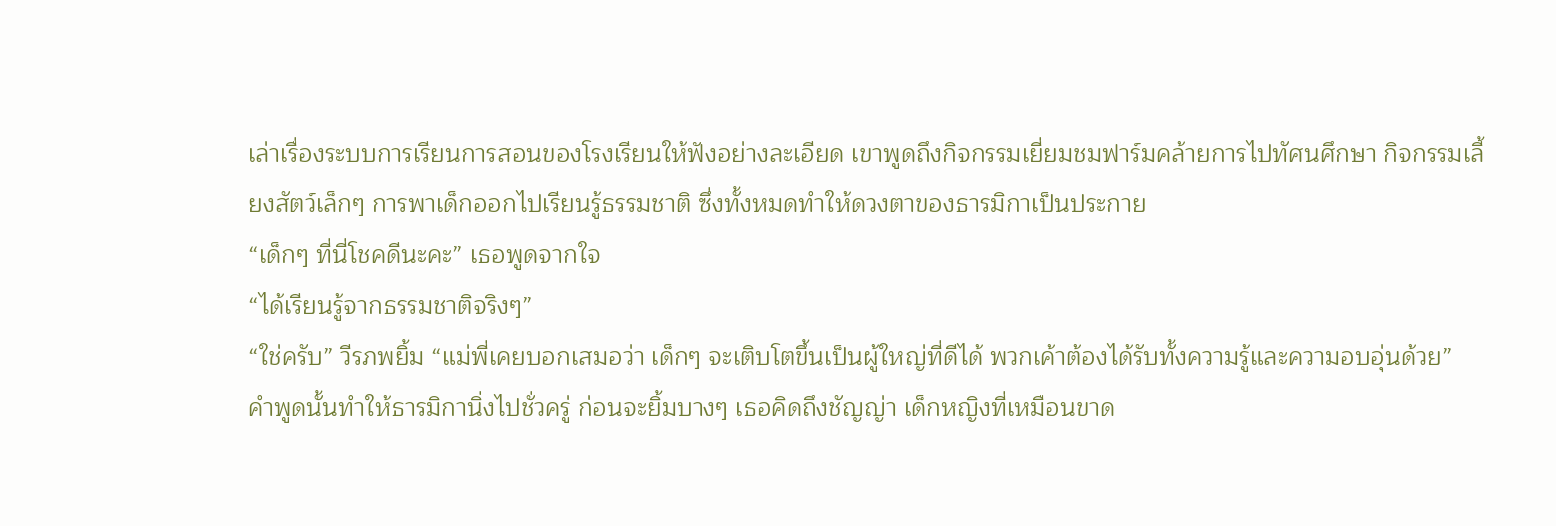เล่าเรื่องระบบการเรียนการสอนของโรงเรียนให้ฟังอย่างละเอียด เขาพูดถึงกิจกรรมเยี่ยมชมฟาร์มคล้ายการไปทัศนศึกษา กิจกรรมเลี้ยงสัตว์เล็กๆ การพาเด็กออกไปเรียนรู้ธรรมชาติ ซึ่งทั้งหมดทำให้ดวงตาของธารมิกาเป็นประกาย
“เด็กๆ ที่นี่โชคดีนะคะ” เธอพูดจากใจ
“ได้เรียนรู้จากธรรมชาติจริงๆ”
“ใช่ครับ” วีรภพยิ้ม “แม่พี่เคยบอกเสมอว่า เด็กๆ จะเติบโตขึ้นเป็นผู้ใหญ่ที่ดีได้ พวกเค้าต้องได้รับทั้งความรู้และความอบอุ่นด้วย”
คำพูดนั้นทำให้ธารมิกานิ่งไปชั่วครู่ ก่อนจะยิ้มบางๆ เธอคิดถึงชัญญ่า เด็กหญิงที่เหมือนขาด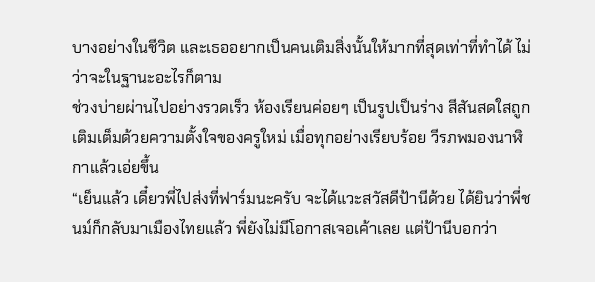บางอย่างในชีวิต และเธออยากเป็นคนเติมสิ่งนั้นให้มากที่สุดเท่าที่ทำได้ ไม่ว่าจะในฐานะอะไรก็ตาม
ช่วงบ่ายผ่านไปอย่างรวดเร็ว ห้องเรียนค่อยๆ เป็นรูปเป็นร่าง สีสันสดใสถูกเติมเต็มด้วยความตั้งใจของครูใหม่ เมื่อทุกอย่างเรียบร้อย วีรภพมองนาฬิกาแล้วเอ่ยขึ้น
“เย็นแล้ว เดี๋ยวพี่ไปส่งที่ฟาร์มนะครับ จะได้แวะสวัสดีป้านีด้วย ได้ยินว่าพี่ชนม์ก็กลับมาเมืองไทยแล้ว พี่ยังไม่มีโอกาสเจอเค้าเลย แต่ป้านีบอกว่า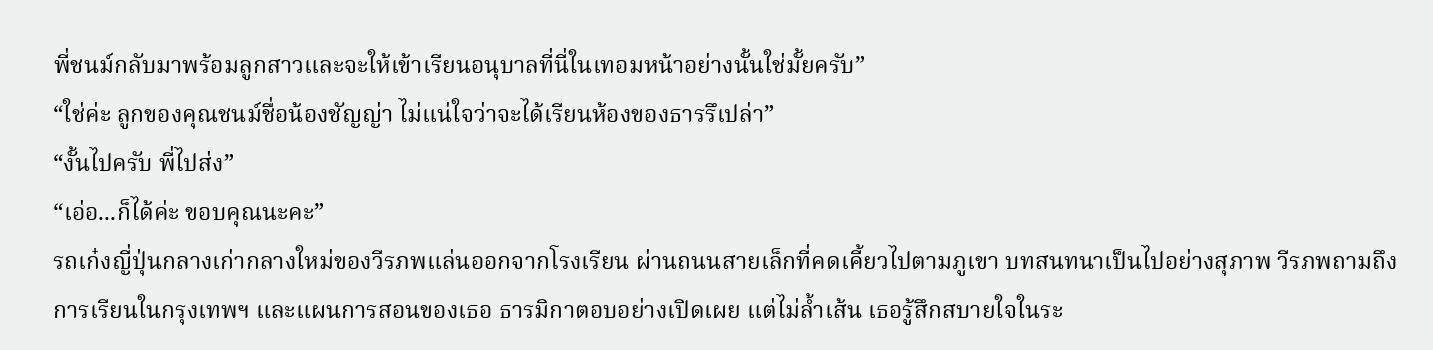พี่ชนม์กลับมาพร้อมลูกสาวและจะให้เข้าเรียนอนุบาลที่นี่ในเทอมหน้าอย่างนั้นใช่มั้ยครับ”
“ใช่ค่ะ ลูกของคุณชนม์ชื่อน้องชัญญ่า ไม่แน่ใจว่าจะได้เรียนห้องของธารรึเปล่า”
“งั้นไปครับ พี่ไปส่ง”
“เอ่อ...ก็ได้ค่ะ ขอบคุณนะคะ”
รถเก๋งญี่ปุ่นกลางเก่ากลางใหม่ของวีรภพแล่นออกจากโรงเรียน ผ่านถนนสายเล็กที่คดเคี้ยวไปตามภูเขา บทสนทนาเป็นไปอย่างสุภาพ วีรภพถามถึงการเรียนในกรุงเทพฯ และแผนการสอนของเธอ ธารมิกาตอบอย่างเปิดเผย แต่ไม่ล้ำเส้น เธอรู้สึกสบายใจในระ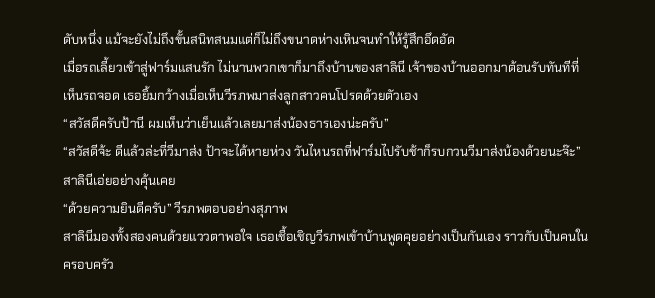ดับหนึ่ง แม้จะยังไม่ถึงขั้นสนิทสนมแต่ก็ไม่ถึงขนาดห่างเหินจนทำให้รู้สึกอึดอัด
เมื่อรถเลี้ยวเข้าสู่ฟาร์มแสนรัก ไม่นานพวกเขาก็มาถึงบ้านของสาลินี เจ้าของบ้านออกมาต้อนรับทันทีที่เห็นรถจอด เธอยิ้มกว้างเมื่อเห็นวีรภพมาส่งลูกสาวคนโปรดด้วยตัวเอง
“สวัสดีครับป้านี ผมเห็นว่าเย็นแล้วเลยมาส่งน้องธารเองน่ะครับ”
“สวัสดีจ้ะ ดีแล้วล่ะที่วีมาส่ง ป้าจะได้หายห่วง วันไหนรถที่ฟาร์มไปรับช้าก็รบกวนวีมาส่งน้องด้วยนะจ๊ะ” สาลินีเอ่ยอย่างคุ้นเคย
“ด้วยความยินดีครับ” วีรภพตอบอย่างสุภาพ
สาลินีมองทั้งสองคนด้วยแววตาพอใจ เธอเชื้อเชิญวีรภพเข้าบ้านพูดคุยอย่างเป็นกันเอง ราวกับเป็นคนในครอบครัว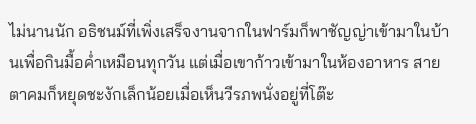ไม่นานนัก อธิชนม์ที่เพิ่งเสร็จงานจากในฟาร์มก็พาชัญญ่าเข้ามาในบ้านเพื่อกินมื้อค่ำเหมือนทุกวัน แต่เมื่อเขาก้าวเข้ามาในห้องอาหาร สายตาคมก็หยุดชะงักเล็กน้อยเมื่อเห็นวีรภพนั่งอยู่ที่โต๊ะ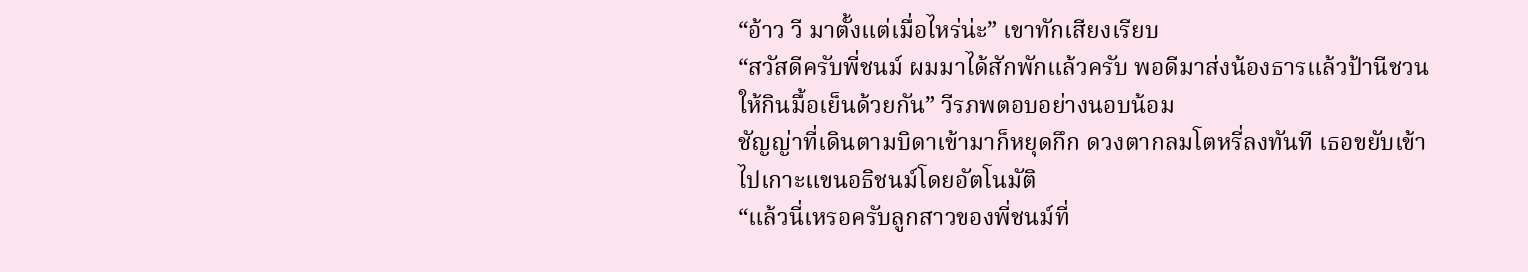“อ้าว วี มาตั้งแต่เมื่อไหร่น่ะ” เขาทักเสียงเรียบ
“สวัสดีครับพี่ชนม์ ผมมาได้สักพักแล้วครับ พอดีมาส่งน้องธารแล้วป้านีชวนให้กินมื้อเย็นด้วยกัน” วีรภพตอบอย่างนอบน้อม
ชัญญ่าที่เดินตามบิดาเข้ามาก็หยุดกึก ดวงตากลมโตหรี่ลงทันที เธอขยับเข้าไปเกาะแขนอธิชนม์โดยอัตโนมัติ
“แล้วนี่เหรอครับลูกสาวของพี่ชนม์ที่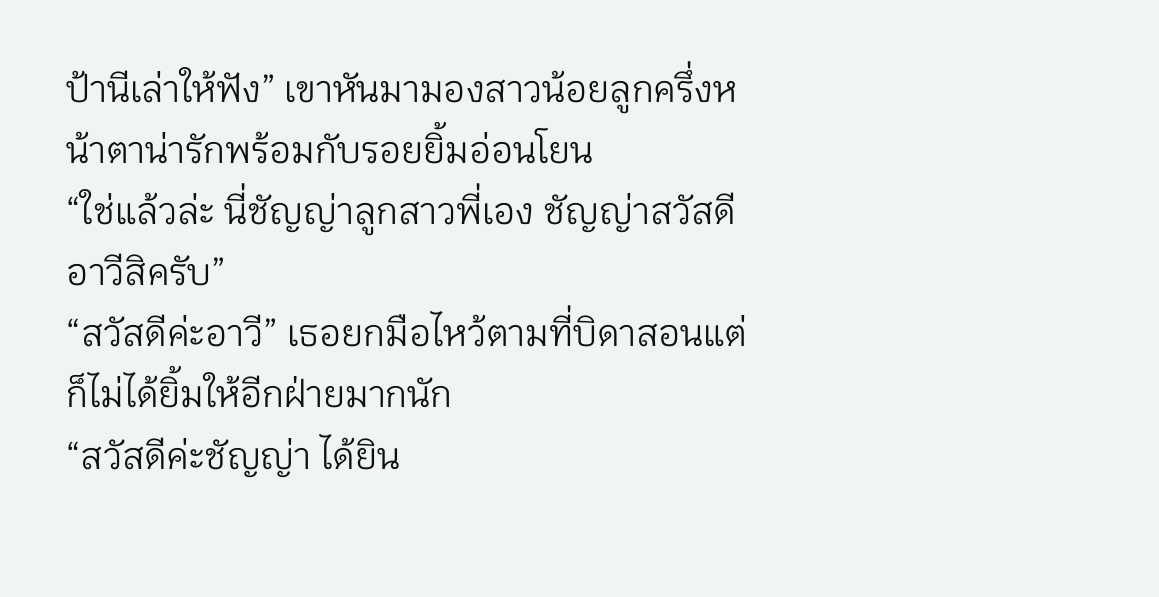ป้านีเล่าให้ฟัง” เขาหันมามองสาวน้อยลูกครึ่งหน้าตาน่ารักพร้อมกับรอยยิ้มอ่อนโยน
“ใช่แล้วล่ะ นี่ชัญญ่าลูกสาวพี่เอง ชัญญ่าสวัสดีอาวีสิครับ”
“สวัสดีค่ะอาวี” เธอยกมือไหว้ตามที่บิดาสอนแต่ก็ไม่ได้ยิ้มให้อีกฝ่ายมากนัก
“สวัสดีค่ะชัญญ่า ได้ยิน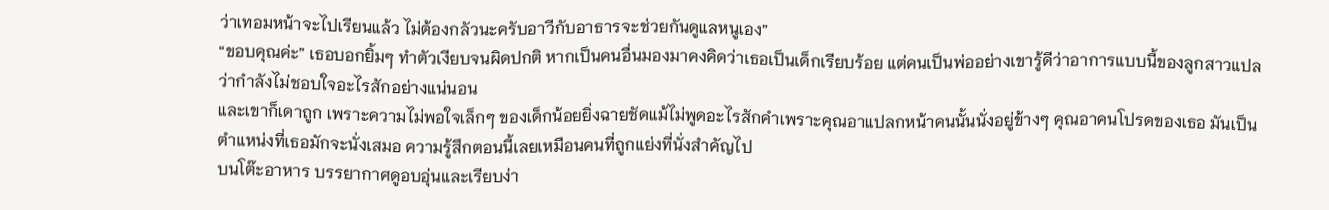ว่าเทอมหน้าจะไปเรียนแล้ว ไม่ต้องกลัวนะครับอาวีกับอาธารจะช่วยกันดูแลหนูเอง”
“ขอบคุณค่ะ” เธอบอกยิ้มๆ ทำตัวเงียบจนผิดปกติ หากเป็นคนอื่นมองมาคงคิดว่าเธอเป็นเด็กเรียบร้อย แต่คนเป็นพ่ออย่างเขารู้ดีว่าอาการแบบนี้ของลูกสาวแปลว่ากำลังไม่ชอบใจอะไรสักอย่างแน่นอน
และเขาก็เดาถูก เพราะความไม่พอใจเล็กๆ ของเด็กน้อยยิ่งฉายชัดแม้ไม่พูดอะไรสักคำเพราะคุณอาแปลกหน้าคนนั้นนั่งอยู่ข้างๆ คุณอาคนโปรดของเธอ มันเป็นตำแหน่งที่เธอมักจะนั่งเสมอ ความรู้สึกตอนนี้เลยเหมือนคนที่ถูกแย่งที่นั่งสำคัญไป
บนโต๊ะอาหาร บรรยากาศดูอบอุ่นและเรียบง่า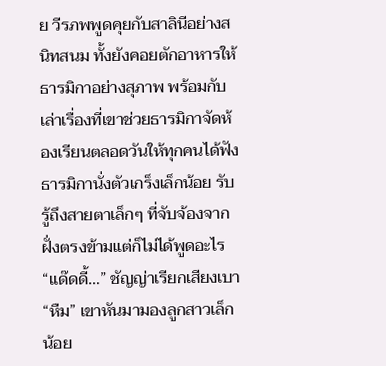ย วีรภพพูดคุยกับสาลินีอย่างสนิทสนม ทั้งยังคอยตักอาหารให้ธารมิกาอย่างสุภาพ พร้อมกับเล่าเรื่องที่เขาช่วยธารมิกาจัดห้องเรียนตลอดวันให้ทุกคนได้ฟัง
ธารมิกานั่งตัวเกร็งเล็กน้อย รับรู้ถึงสายตาเล็กๆ ที่จับจ้องจากฝั่งตรงข้ามแต่ก็ไม่ได้พูดอะไร
“แด๊ดดี้…” ชัญญ่าเรียกเสียงเบา
“หืม” เขาหันมามองลูกสาวเล็กน้อย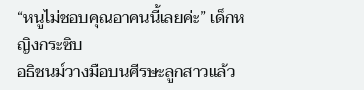“หนูไม่ชอบคุณอาคนนี้เลยค่ะ” เด็กหญิงกระซิบ
อธิชนม์วางมือบนศีรษะลูกสาวแล้ว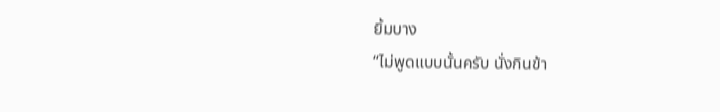ยิ้มบาง
“ไม่พูดแบบนั้นครับ นั่งกินข้า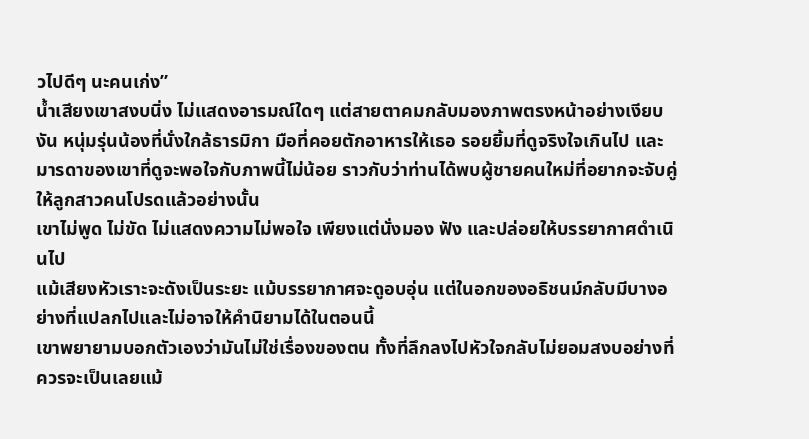วไปดีๆ นะคนเก่ง”
น้ำเสียงเขาสงบนิ่ง ไม่แสดงอารมณ์ใดๆ แต่สายตาคมกลับมองภาพตรงหน้าอย่างเงียบงัน หนุ่มรุ่นน้องที่นั่งใกล้ธารมิกา มือที่คอยตักอาหารให้เธอ รอยยิ้มที่ดูจริงใจเกินไป และมารดาของเขาที่ดูจะพอใจกับภาพนี้ไม่น้อย ราวกับว่าท่านได้พบผู้ชายคนใหม่ที่อยากจะจับคู่ให้ลูกสาวคนโปรดแล้วอย่างนั้น
เขาไม่พูด ไม่ขัด ไม่แสดงความไม่พอใจ เพียงแต่นั่งมอง ฟัง และปล่อยให้บรรยากาศดำเนินไป
แม้เสียงหัวเราะจะดังเป็นระยะ แม้บรรยากาศจะดูอบอุ่น แต่ในอกของอธิชนม์กลับมีบางอย่างที่แปลกไปและไม่อาจให้คำนิยามได้ในตอนนี้
เขาพยายามบอกตัวเองว่ามันไม่ใช่เรื่องของตน ทั้งที่ลึกลงไปหัวใจกลับไม่ยอมสงบอย่างที่ควรจะเป็นเลยแม้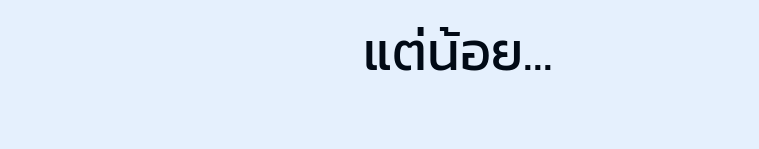แต่น้อย...